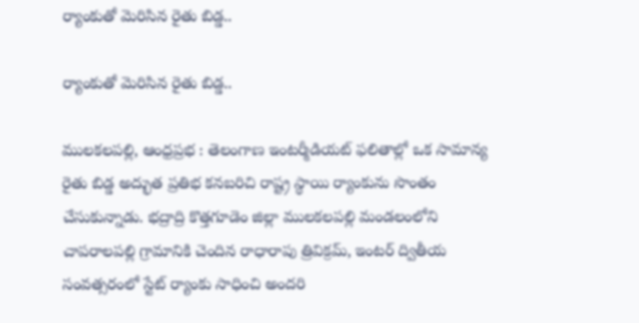ర్యాంకుతో మెరిసిన రైతు బిడ్డ..

ర్యాంకుతో మెరిసిన రైతు బిడ్డ..

ములకలపల్లి, ఆంధ్రప్రభ : తెలంగాణ ఇంటర్మీడియట్ ఫలితాల్లో ఒక సామాన్య రైతు బిడ్డ అద్భుత ప్రతిభ కనబరిచి రాష్ట్ర స్థాయి ర్యాంకును సొంతం చేసుకున్నాడు. భద్రాద్రి కొత్తగూడెం జిల్లా ములకలపల్లి మండలంలోని చాపరాలపల్లి గ్రామానికి చెందిన రాధారాపు త్రివిక్రమ్, ఇంటర్ ద్వితీయ సంవత్సరంలో స్టేట్ ర్యాంకు సాధించి అందరి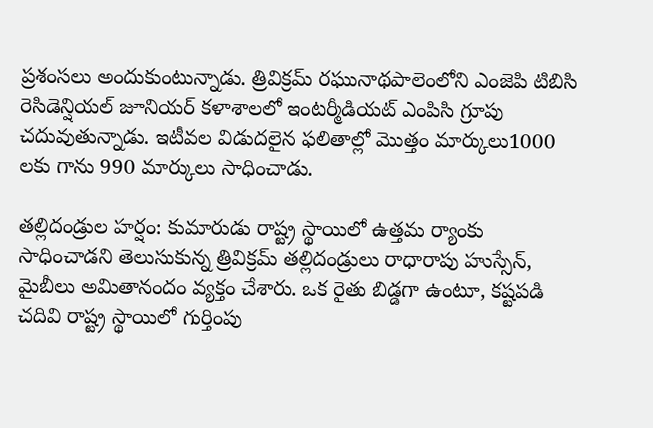ప్రశంసలు అందుకుంటున్నాడు. త్రివిక్రమ్ రఘునాథపాలెంలోని ఎంజెపి టిబిసి రెసిడెన్షియల్ జూనియర్ కళాశాలలో ఇంటర్మీడియట్ ఎంపిసి గ్రూపు చదువుతున్నాడు. ఇటీవల విడుదలైన ఫలితాల్లో మొత్తం మార్కులు1000 లకు గాను 990 మార్కులు సాధించాడు.

తల్లిదండ్రుల హర్షం: కుమారుడు రాష్ట్ర స్థాయిలో ఉత్తమ ర్యాంకు సాధించాడని తెలుసుకున్న త్రివిక్రమ్ తల్లిదండ్రులు రాధారాపు హుస్సేన్, మైబీలు అమితానందం వ్యక్తం చేశారు. ఒక రైతు బిడ్డగా ఉంటూ, కష్టపడి చదివి రాష్ట్ర స్థాయిలో గుర్తింపు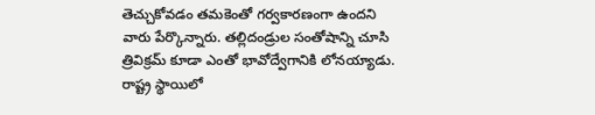తెచ్చుకోవడం తమకెంతో గర్వకారణంగా ఉందని వారు పేర్కొన్నారు. తల్లిదండ్రుల సంతోషాన్ని చూసి త్రివిక్రమ్ కూడా ఎంతో భావోద్వేగానికి లోనయ్యాడు. రాష్ట్ర స్థాయిలో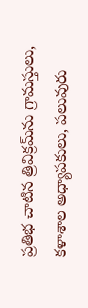ప్రతిభ చాటిన త్రివిక్రమ్‌ను గ్రామస్తులు, కళాశాల అధ్యాపకులు, పలువురు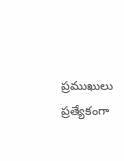ప్రముఖులు ప్రత్యేకంగా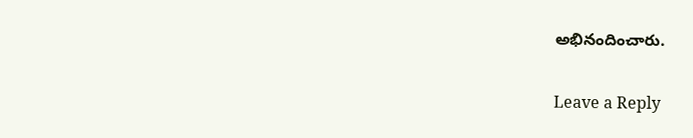అభినందించారు.

Leave a Reply